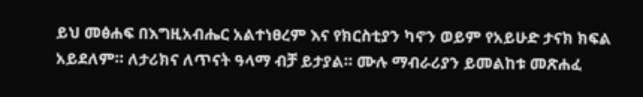ይህ መፅሐፍ በእግዚአብሔር አልተነፀረም እና የክርስቲያን ካኖን ወይም የአይሁድ ታናክ ክፍል አይደለም። ለታሪክና ለጥናት ዓላማ ብቻ ይታያል። ሙሉ ማብራሪያን ይመልከቱ መጽሐፈ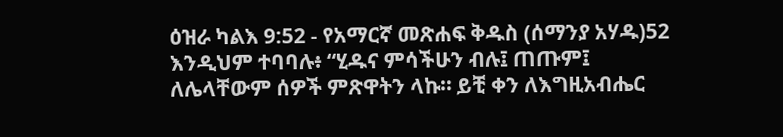ዕዝራ ካልእ 9:52 - የአማርኛ መጽሐፍ ቅዱስ (ሰማንያ አሃዱ)52 እንዲህም ተባባሉ፥ “ሂዱና ምሳችሁን ብሉ፤ ጠጡም፤ ለሌላቸውም ሰዎች ምጽዋትን ላኩ። ይቺ ቀን ለእግዚአብሔር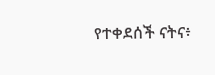የተቀደሰች ናትና፥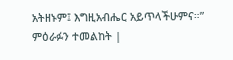አትዘኑም፤ እግዚአብሔር አይጥላችሁምና።” ምዕራፉን ተመልከት |